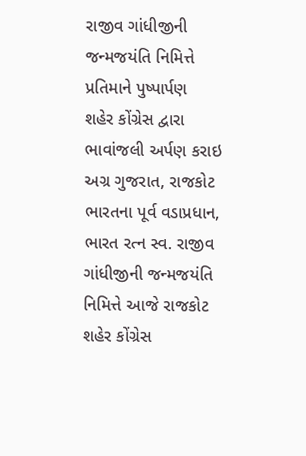રાજીવ ગાંધીજીની જન્મજયંતિ નિમિત્તે પ્રતિમાને પુષ્પાર્પણ
શહેર કોંગ્રેસ દ્વારા ભાવાંજલી અર્પણ કરાઇ
અગ્ર ગુજરાત, રાજકોટ
ભારતના પૂર્વ વડાપ્રધાન, ભારત રત્ન સ્વ. રાજીવ ગાંધીજીની જન્મજયંતિ નિમિત્તે આજે રાજકોટ શહેર કોંગ્રેસ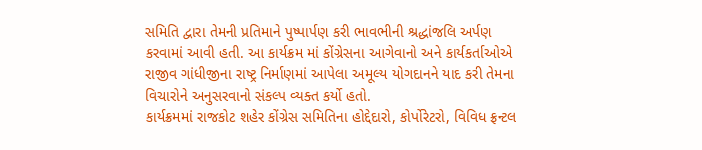સમિતિ દ્વારા તેમની પ્રતિમાને પુષ્પાર્પણ કરી ભાવભીની શ્રદ્ધાંજલિ અર્પણ કરવામાં આવી હતી. આ કાર્યક્રમ માં કોંગ્રેસના આગેવાનો અને કાર્યકર્તાઓએ રાજીવ ગાંધીજીના રાષ્ટ્ર નિર્માણમાં આપેલા અમૂલ્ય યોગદાનને યાદ કરી તેમના વિચારોને અનુસરવાનો સંકલ્પ વ્યક્ત કર્યો હતો.
કાર્યક્રમમાં રાજકોટ શહેર કોંગ્રેસ સમિતિના હોદ્દેદારો, કોર્પોરેટરો, વિવિધ ફ્રન્ટલ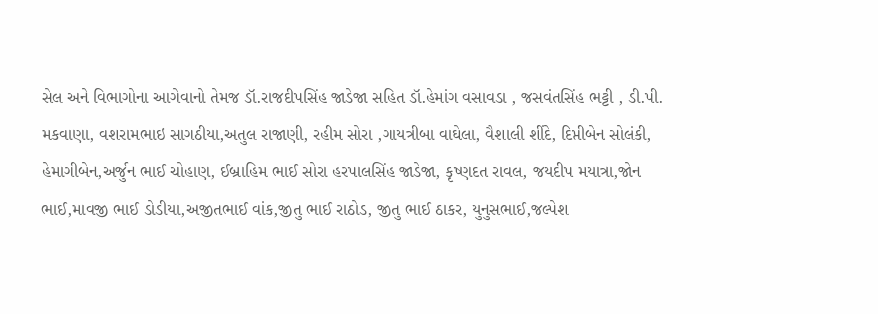સેલ અને વિભાગોના આગેવાનો તેમજ ડૉ.રાજદીપસિંહ જાડેજા સહિત ડૉ.હેમાંગ વસાવડા , જસવંતસિંહ ભટ્ટી , ડી.પી. મકવાણા, વશરામભાઇ સાગઠીયા,અતુલ રાજાણી, રહીમ સોરા ,ગાયત્રીબા વાઘેલા, વૈશાલી શીંદે, દિપ્તીબેન સોલંકી, હેમાગીબેન,અર્જુન ભાઈ ચોહાણ, ઈબ્રાહિમ ભાઈ સોરા હરપાલસિંહ જાડેજા, કૃષ્ણદત રાવલ, જયદીપ મયાત્રા,જોન ભાઈ,માવજી ભાઈ ડોડીયા,અજીતભાઈ વાંક,જીતુ ભાઈ રાઠોડ, જીતુ ભાઈ ઠાકર, યુનુસભાઈ,જલ્પેશ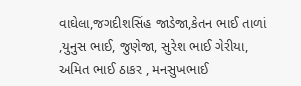વાઘેલા,જગદીશસિંહ જાડેજા,કેતન ભાઈ તાળાં ,યુનુસ ભાઈ, જુણેજા, સુરેશ ભાઈ ગેરીયા, અમિત ભાઈ ઠાકર , મનસુખભાઈ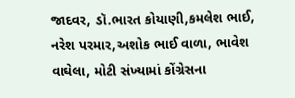જાદવર, ડૉ.ભારત કોયાણી,કમલેશ ભાઈ, નરેશ પરમાર,અશોક ભાઈ વાળા, ભાવેશ વાઘેલા, મોટી સંખ્યામાં કોંગ્રેસના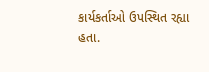કાર્યકર્તાઓ ઉપસ્થિત રહ્યા હતા.